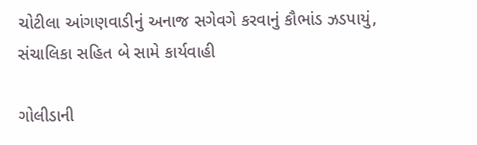ચોટીલા આંગણવાડીનું અનાજ સગેવગે કરવાનું કૌભાંડ ઝડપાયું, સંચાલિકા સહિત બે સામે કાર્યવાહી

ગોલીડાની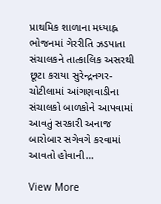પ્રાથમિક શાળાના મધ્યાહ્ન ભોજનમાં ગેરરીતિ ઝડપાતા સંચાલકને તાત્કાલિક અસરથી છૂટા કરાયા સુરેન્દ્રનગર-ચોટીલામાં આંગણવાડીના સંચાલકો બાળકોને આપવામાં આવતું સરકારી અનાજ બારોબાર સગેવગે કરવામાં આવતો હોવાની…

View More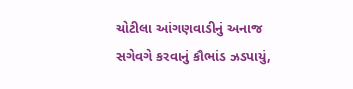ચોટીલા આંગણવાડીનું અનાજ સગેવગે કરવાનું કૌભાંડ ઝડપાયું,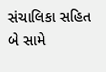સંચાલિકા સહિત બે સામે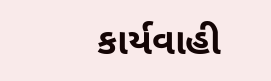કાર્યવાહી